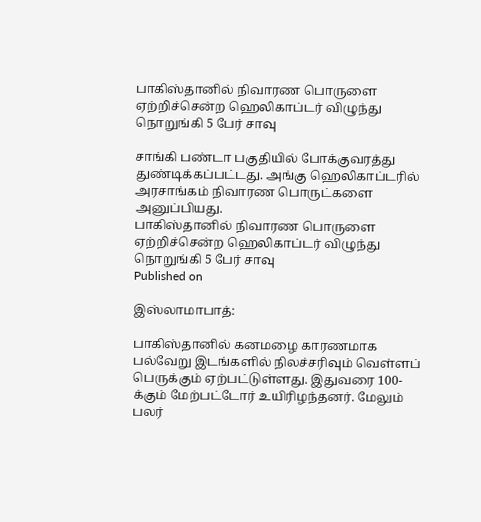பாகிஸ்தானில் நிவாரண பொருளை ஏற்றிச்சென்ற ஹெலிகாப்டர் விழுந்து நொறுங்கி 5 பேர் சாவு

சாங்கி பண்டா பகுதியில் போக்குவரத்து துண்டிக்கப்பட்டது. அங்கு ஹெலிகாப்டரில் அரசாங்கம் நிவாரண பொருட்களை அனுப்பியது.
பாகிஸ்தானில் நிவாரண பொருளை ஏற்றிச்சென்ற ஹெலிகாப்டர் விழுந்து நொறுங்கி 5 பேர் சாவு
Published on

இஸ்லாமாபாத்:

பாகிஸ்தானில் கனமழை காரணமாக பல்வேறு இடங்களில் நிலச்சரிவும் வெள்ளப் பெருக்கும் ஏற்பட்டுள்ளது. இதுவரை 100-க்கும் மேற்பட்டோர் உயிரிழந்தனர். மேலும் பலர்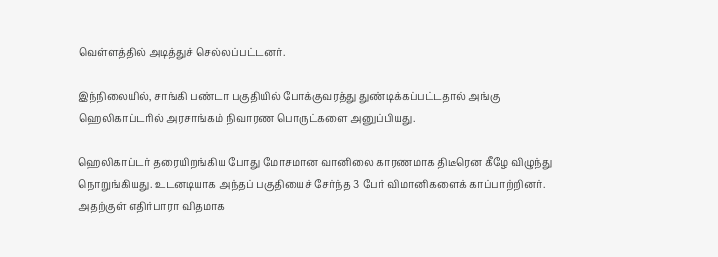வெள்ளத்தில் அடித்துச் செல்லப்பட்டனர்.

இந்நிலையில், சாங்கி பண்டா பகுதியில் போக்குவரத்து துண்டிக்கப்பட்டதால் அங்கு ஹெலிகாப்டரில் அரசாங்கம் நிவாரண பொருட்களை அனுப்பியது.

ஹெலிகாப்டர் தரையிறங்கிய போது மோசமான வானிலை காரணமாக திடீரென கீழே விழுந்து நொறுங்கியது. உடனடியாக அந்தப் பகுதியைச் சேர்ந்த 3 பேர் விமானிகளைக் காப்பாற்றினர். அதற்குள் எதிர்பாரா விதமாக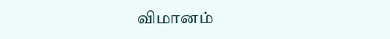விமானம்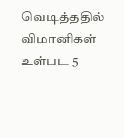வெடித்ததில் விமானிகள் உள்பட 5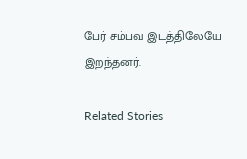பேர் சம்பவ இடத்திலேயே இறந்தனர்.

Related Stories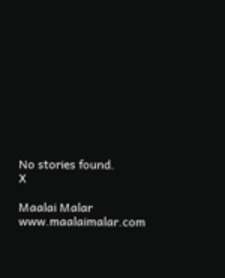No stories found.
X

Maalai Malar
www.maalaimalar.com